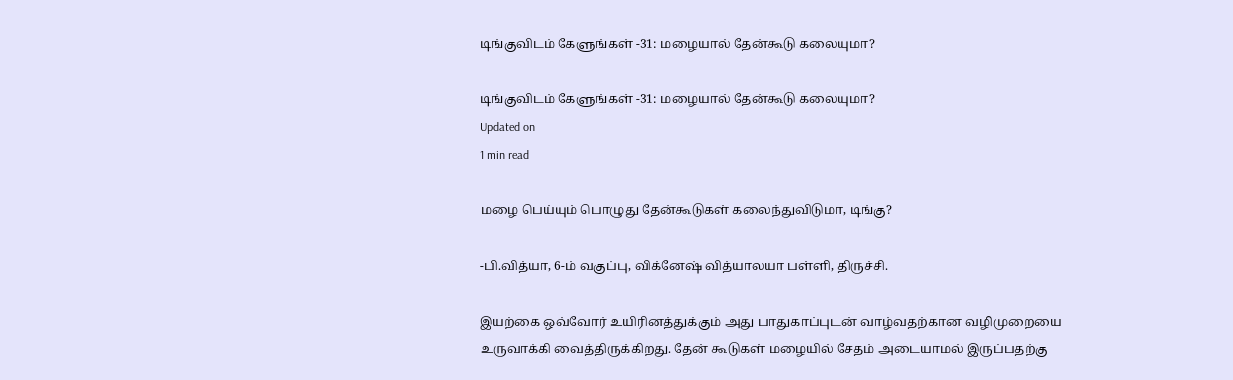டிங்குவிடம் கேளுங்கள் -31: மழையால் தேன்கூடு கலையுமா?

டிங்குவிடம் கேளுங்கள் -31: மழையால் தேன்கூடு கலையுமா?
Updated on
1 min read

மழை பெய்யும் பொழுது தேன்கூடுகள் கலைந்துவிடுமா, டிங்கு?

-பி.வித்யா, 6-ம் வகுப்பு, விக்னேஷ் வித்யாலயா பள்ளி, திருச்சி.

இயற்கை ஒவ்வோர் உயிரினத்துக்கும் அது பாதுகாப்புடன் வாழ்வதற்கான வழிமுறையை உருவாக்கி வைத்திருக்கிறது. தேன் கூடுகள் மழையில் சேதம் அடையாமல் இருப்பதற்கு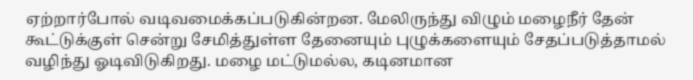ஏற்றார்போல் வடிவமைக்கப்படுகின்றன. மேலிருந்து விழும் மழைநீர் தேன் கூட்டுக்குள் சென்று சேமித்துள்ள தேனையும் புழுக்களையும் சேதப்படுத்தாமல் வழிந்து ஓடிவிடுகிறது. மழை மட்டுமல்ல, கடினமான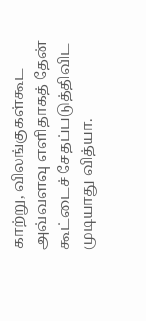காற்று, விலங்குகள்கூட அவ்வளவு எளிதாகத் தேன் கூட்டைச் சேதப்படுத்திவிட முடியாது வித்யா.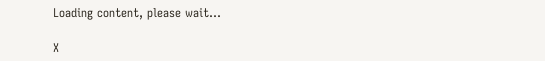Loading content, please wait...

X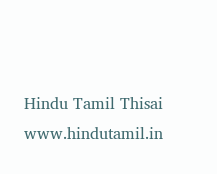Hindu Tamil Thisai
www.hindutamil.in